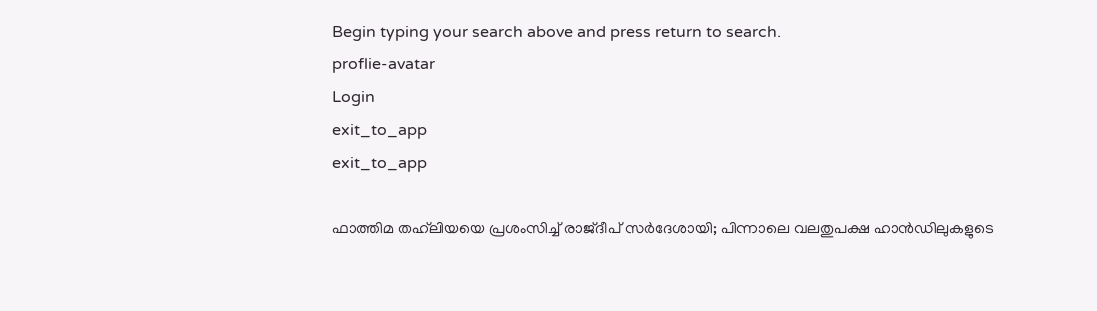Begin typing your search above and press return to search.
proflie-avatar
Login
exit_to_app
exit_to_app

ഫാത്തിമ തഹ്‌ലിയയെ പ്രശംസിച്ച് രാജ്ദീപ് സർദേശായി; പിന്നാലെ വലതുപക്ഷ ഹാൻഡിലുകളുടെ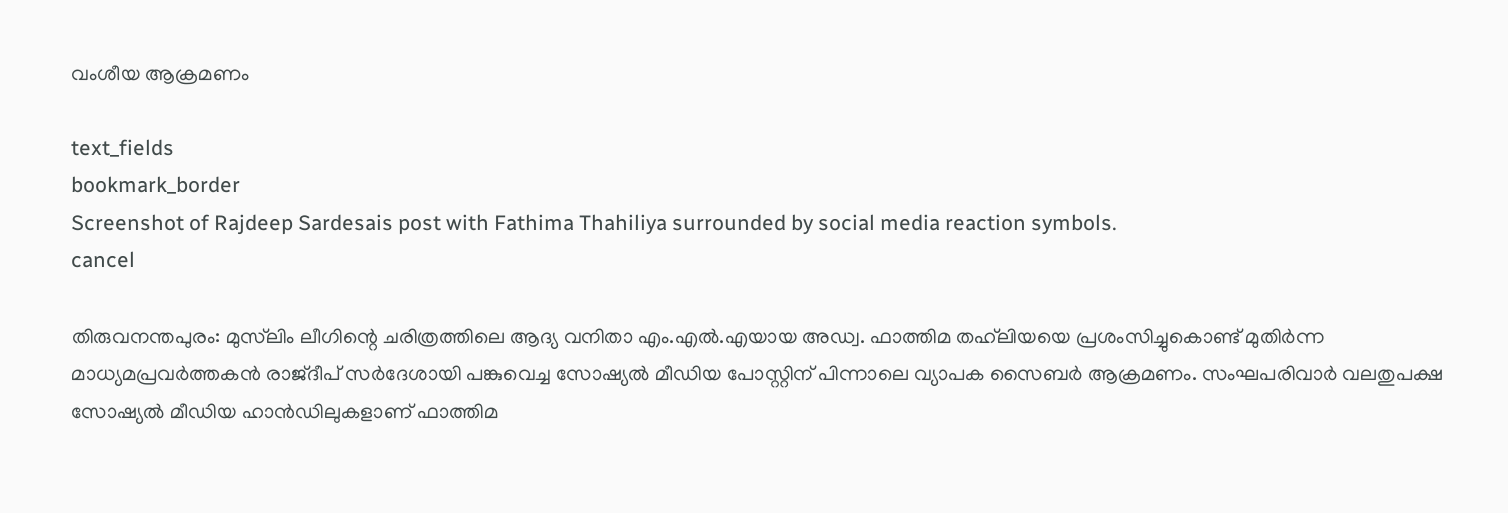വംശീയ ആക്രമണം

text_fields
bookmark_border
Screenshot of Rajdeep Sardesais post with Fathima Thahiliya surrounded by social media reaction symbols.
cancel

തിരുവനന്തപുരം: മുസ്‌ലിം ലീഗിന്റെ ചരിത്രത്തിലെ ആദ്യ വനിതാ എം.എൽ.എയായ അഡ്വ. ഫാത്തിമ തഹ്‌ലിയയെ പ്രശംസിച്ചുകൊണ്ട് മുതിർന്ന മാധ്യമപ്രവർത്തകൻ രാജ്ദീപ് സർദേശായി പങ്കുവെച്ച സോഷ്യൽ മീഡിയ പോസ്റ്റിന് പിന്നാലെ വ്യാപക സൈബർ ആക്രമണം. സംഘപരിവാർ വലതുപക്ഷ സോഷ്യൽ മീഡിയ ഹാൻഡിലുകളാണ് ഫാത്തിമ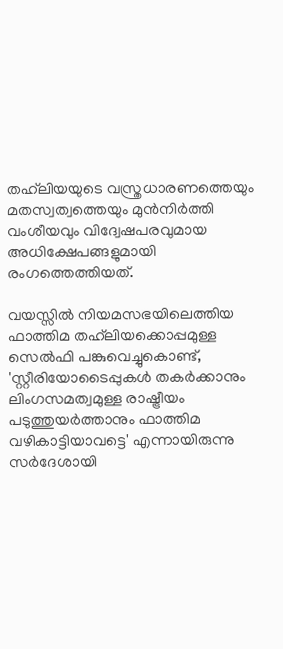തഹ്‌ലിയയുടെ വസ്ത്രധാരണത്തെയും മതസ്വത്വത്തെയും മുൻനിർത്തി വംശീയവും വിദ്വേഷപരവുമായ അധിക്ഷേപങ്ങളുമായി രംഗത്തെത്തിയത്.

വയസ്സിൽ നിയമസഭയിലെത്തിയ ഫാത്തിമ തഹ്‌ലിയക്കൊപ്പമുള്ള സെൽഫി പങ്കുവെച്ചുകൊണ്ട്, 'സ്റ്റീരിയോടൈപ്പുകൾ തകർക്കാനും ലിംഗസമത്വമുള്ള രാഷ്ട്രീയം പടുത്തുയർത്താനും ഫാത്തിമ വഴികാട്ടിയാവട്ടെ' എന്നായിരുന്നു സർദേശായി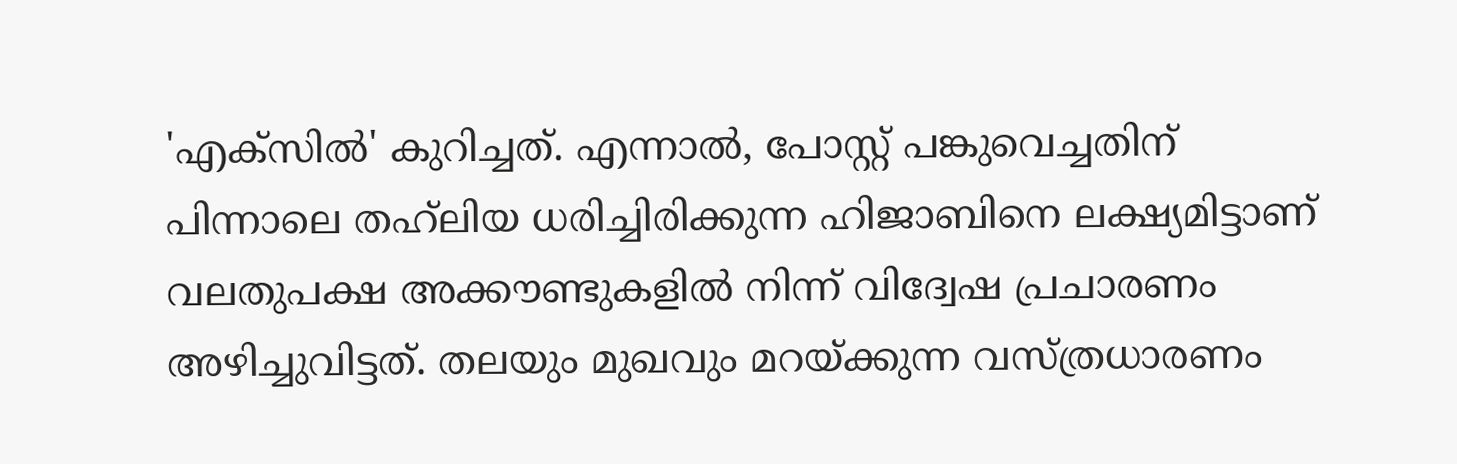'എക്സിൽ' കുറിച്ചത്. എന്നാൽ, പോസ്റ്റ് പങ്കുവെച്ചതിന് പിന്നാലെ തഹ്‌ലിയ ധരിച്ചിരിക്കുന്ന ഹിജാബിനെ ലക്ഷ്യമിട്ടാണ് വലതുപക്ഷ അക്കൗണ്ടുകളിൽ നിന്ന് വിദ്വേഷ പ്രചാരണം അഴിച്ചുവിട്ടത്. തലയും മുഖവും മറയ്ക്കുന്ന വസ്ത്രധാരണം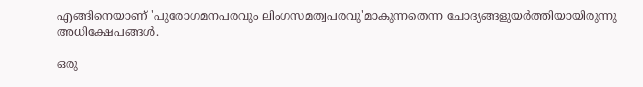എങ്ങിനെയാണ് 'പുരോഗമനപരവും ലിംഗസമത്വപരവു'മാകുന്നതെന്ന ചോദ്യങ്ങളുയർത്തിയായിരുന്നു അധിക്ഷേപങ്ങൾ.

ഒരു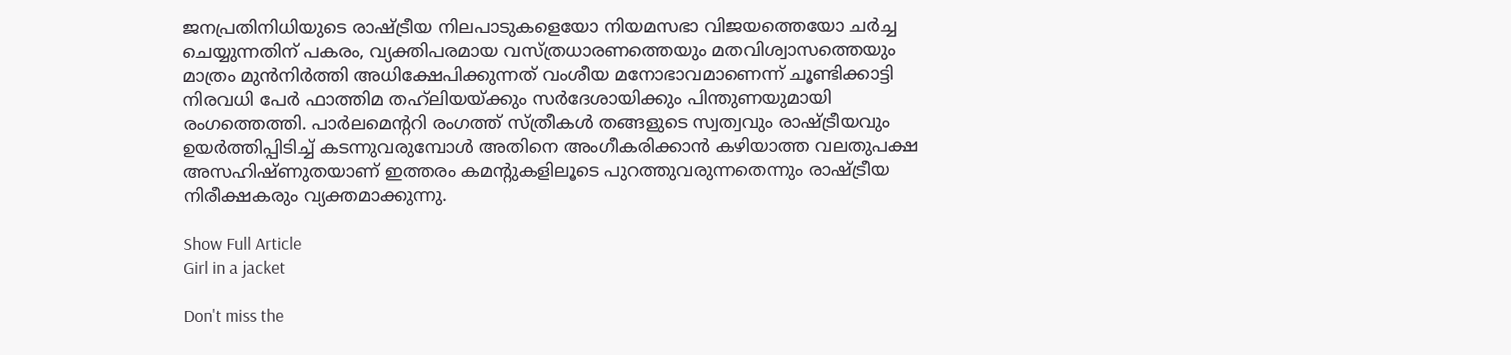ജനപ്രതിനിധിയുടെ രാഷ്ട്രീയ നിലപാടുകളെയോ നിയമസഭാ വിജയത്തെയോ ചർച്ച ചെയ്യുന്നതിന് പകരം, വ്യക്തിപരമായ വസ്ത്രധാരണത്തെയും മതവിശ്വാസത്തെയും മാത്രം മുൻനിർത്തി അധിക്ഷേപിക്കുന്നത് വംശീയ മനോഭാവമാണെന്ന് ചൂണ്ടിക്കാട്ടി നിരവധി പേർ ഫാത്തിമ തഹ്‌ലിയയ്ക്കും സർദേശായിക്കും പിന്തുണയുമായി രംഗത്തെത്തി. പാർലമെന്ററി രംഗത്ത് സ്ത്രീകൾ തങ്ങളുടെ സ്വത്വവും രാഷ്ട്രീയവും ഉയർത്തിപ്പിടിച്ച് കടന്നുവരുമ്പോൾ അതിനെ അംഗീകരിക്കാൻ കഴിയാത്ത വലതുപക്ഷ അസഹിഷ്ണുതയാണ് ഇത്തരം കമന്റുകളിലൂടെ പുറത്തുവരുന്നതെന്നും രാഷ്ട്രീയ നിരീക്ഷകരും വ്യക്തമാക്കുന്നു.

Show Full Article
Girl in a jacket

Don't miss the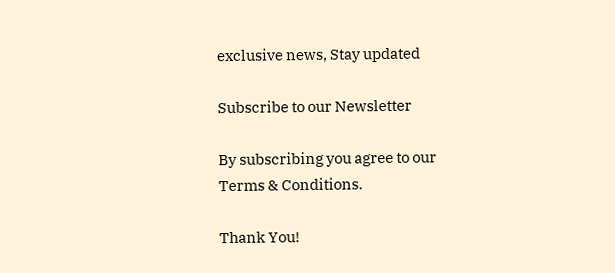exclusive news, Stay updated

Subscribe to our Newsletter

By subscribing you agree to our Terms & Conditions.

Thank You!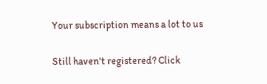Your subscription means a lot to us

Still haven't registered? Click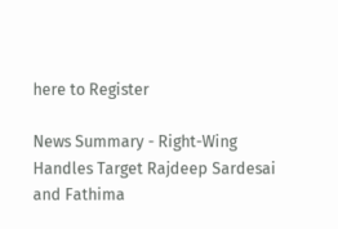here to Register

News Summary - Right-Wing Handles Target Rajdeep Sardesai and Fathima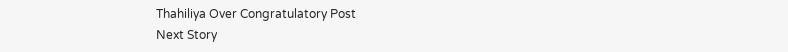Thahiliya Over Congratulatory Post
Next Story